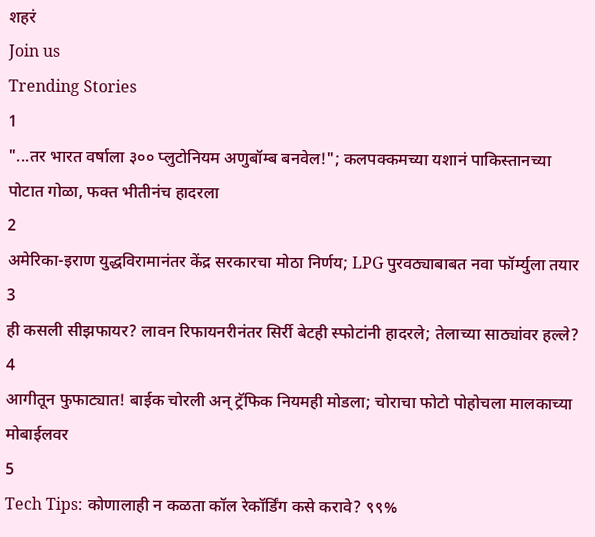शहरं
Join us
Trending Stories
1
"...तर भारत वर्षाला ३०० प्लुटोनियम अणुबॉम्ब बनवेल!"; कलपक्कमच्या यशानं पाकिस्तानच्या पोटात गोळा, फक्त भीतीनंच हादरला
2
अमेरिका-इराण युद्धविरामानंतर केंद्र सरकारचा मोठा निर्णय; LPG पुरवठ्याबाबत नवा फॉर्म्युला तयार
3
ही कसली सीझफायर? लावन रिफायनरीनंतर सिर्री बेटही स्फोटांनी हादरले; तेलाच्या साठ्यांवर हल्ले?
4
आगीतून फुफाट्यात! बाईक चोरली अन् ट्रॅफिक नियमही मोडला; चोराचा फोटो पोहोचला मालकाच्या मोबाईलवर
5
Tech Tips: कोणालाही न कळता कॉल रेकॉर्डिंग कसे करावे? ९९%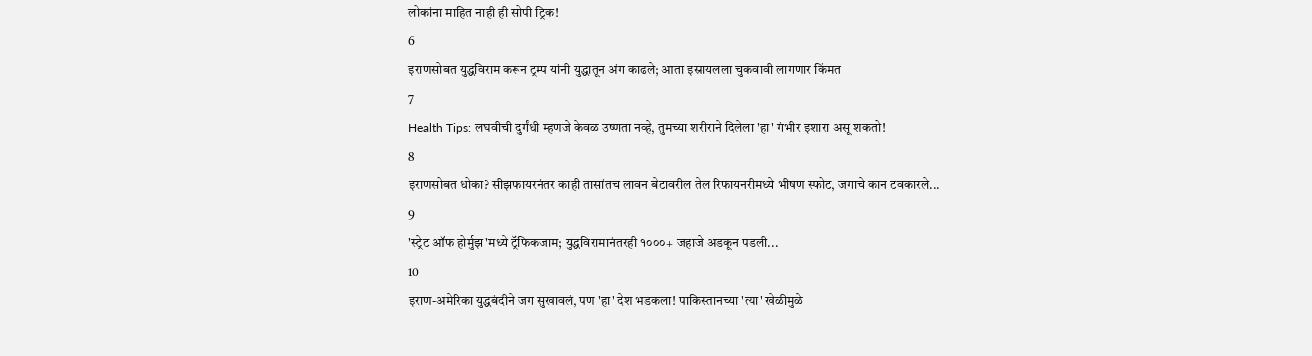लोकांना माहित नाही ही सोपी ट्रिक!
6
इराणसोबत युद्धविराम करून ट्रम्प यांनी युद्धातून अंग काढले; आता इस्रायलला चुकवावी लागणार किंमत
7
Health Tips: लघवीची दुर्गंधी म्हणजे केवळ उष्णता नव्हे, तुमच्या शरीराने दिलेला 'हा' गंभीर इशारा असू शकतो!
8
इराणसोबत धोका? सीझफायरनंतर काही तासांतच लावन बेटावरील तेल रिफायनरीमध्ये भीषण स्फोट, जगाचे कान टवकारले...
9
'स्ट्रेट ऑफ होर्मुझ'मध्ये ट्रॅफिकजाम; युद्धविरामानंतरही १०००+ जहाजे अडकून पडली...
10
इराण-अमेरिका युद्धबंदीने जग सुखावलं, पण 'हा' देश भडकला! पाकिस्तानच्या 'त्या' खेळीमुळे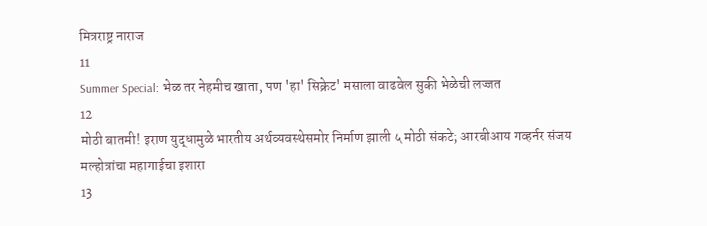मित्रराष्ट्र नाराज
11
Summer Special: भेळ तर नेहमीच खाता, पण 'हा' सिक्रेट' मसाला वाढवेल सुकी भेळेची लज्जत
12
मोठी बातमी! इराण युद्धामुळे भारतीय अर्थव्यवस्थेसमोर निर्माण झाली ५ मोठी संकटे; आरबीआय गव्हर्नर संजय मल्होत्रांचा महागाईचा इशारा
13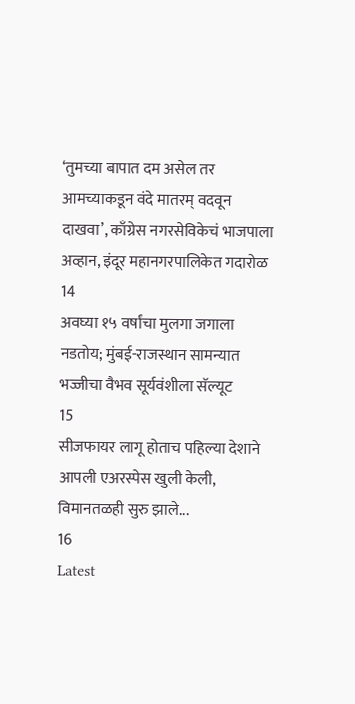‘तुमच्या बापात दम असेल तर आमच्याकडून वंदे मातरम् वदवून दाखवा’, काँग्रेस नगरसेविकेचं भाजपाला अव्हान, इंदूर महानगरपालिकेत गदारोळ
14
अवघ्या १५ वर्षांचा मुलगा जगाला नडतोय; मुंबई-राजस्थान सामन्यात भज्जीचा वैभव सूर्यवंशीला सॅल्यूट
15
सीजफायर लागू होताच पहिल्या देशाने आपली एअरस्पेस खुली केली, विमानतळही सुरु झाले...
16
Latest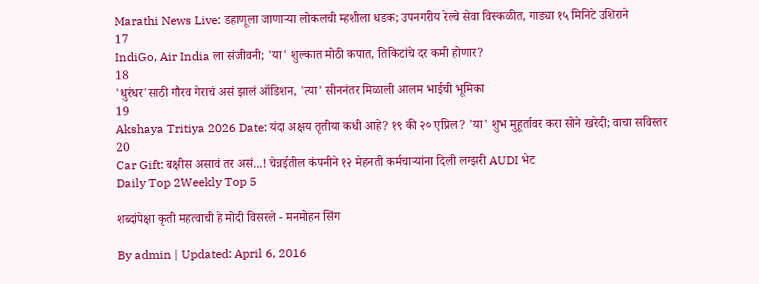Marathi News Live: डहाणूला जाणाऱ्या लोकलची म्हशीला धडक; उपनगरीय रेल्वे सेवा विस्कळीत, गाड्या १५ मिनिटे उशिराने
17
IndiGo, Air India ला संजीवनी; 'या' शुल्कात मोठी कपात, तिकिटांचे दर कमी होणार?
18
'धुरंधर'साठी गौरव गेराचं असं झालं ऑडिशन, 'त्या' सीननंतर मिळाली आलम भाईची भूमिका
19
Akshaya Tritiya 2026 Date: यंदा अक्षय तृतीया कधी आहे? १९ की २० एप्रिल? 'या' शुभ मुहूर्तावर करा सोने खरेदी; वाचा सविस्तर
20
Car Gift: बक्षीस असावं तर असं...! चेन्नईतील कंपनीने १२ मेहनती कर्मचाऱ्यांना दिली लग्झरी AUDI भेट
Daily Top 2Weekly Top 5

शब्दांपेक्षा कृती महत्वाची हे मोदी विसरले - मनमोहन सिंग

By admin | Updated: April 6, 2016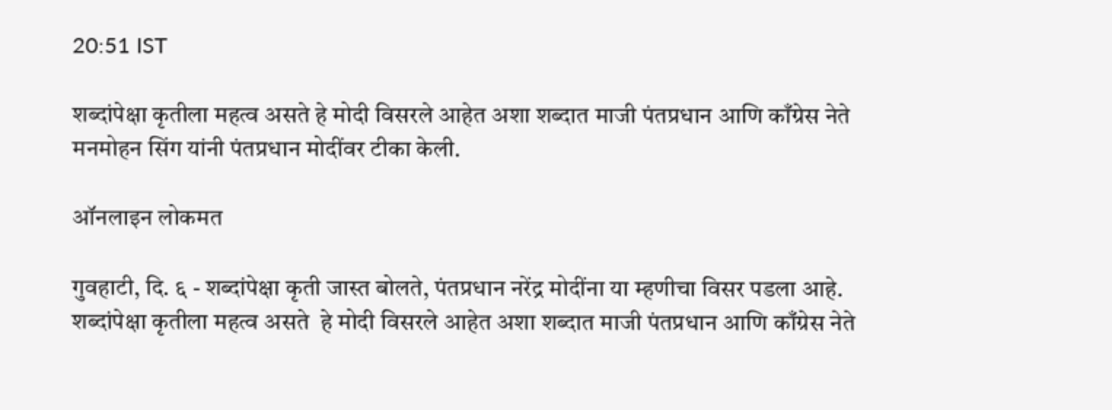20:51 IST

शब्दांपेक्षा कृतीला महत्व असते हे मोदी विसरले आहेत अशा शब्दात माजी पंतप्रधान आणि काँग्रेस नेते मनमोहन सिंग यांनी पंतप्रधान मोदींवर टीका केली.

ऑनलाइन लोकमत

गुवहाटी, दि. ६ - शब्दांपेक्षा कृती जास्त बोलते, पंतप्रधान नरेंद्र मोदींना या म्हणीचा विसर पडला आहे. शब्दांपेक्षा कृतीला महत्व असते  हे मोदी विसरले आहेत अशा शब्दात माजी पंतप्रधान आणि काँग्रेस नेते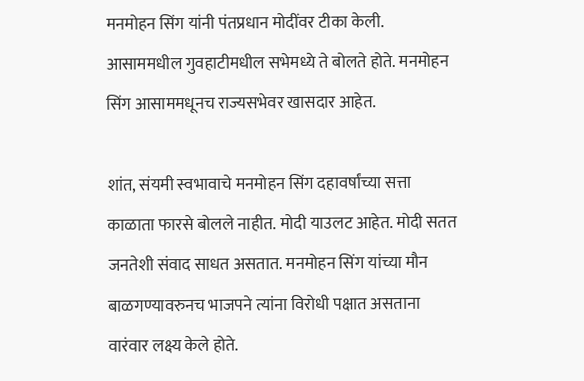मनमोहन सिंग यांनी पंतप्रधान मोदींवर टीका केली. आसाममधील गुवहाटीमधील सभेमध्ये ते बोलते होते. मनमोहन सिंग आसाममधूनच राज्यसभेवर खासदार आहेत.

शांत, संयमी स्वभावाचे मनमोहन सिंग दहावर्षांच्या सत्ता काळाता फारसे बोलले नाहीत. मोदी याउलट आहेत. मोदी सतत जनतेशी संवाद साधत असतात. मनमोहन सिंग यांच्या मौन बाळगण्यावरुनच भाजपने त्यांना विरोधी पक्षात असताना वारंवार लक्ष्य केले होते.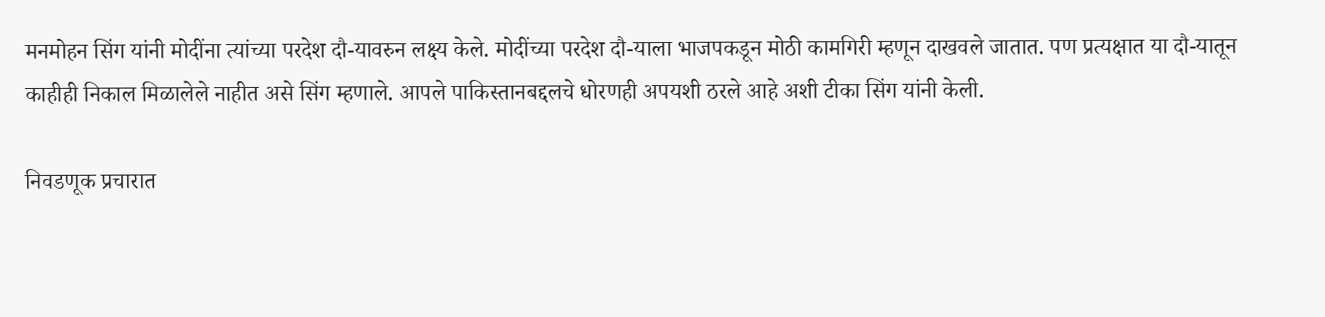मनमोहन सिंग यांनी मोदींना त्यांच्या परदेश दौ-यावरुन लक्ष्य केले. मोदींच्या परदेश दौ-याला भाजपकडून मोठी कामगिरी म्हणून दाखवले जातात. पण प्रत्यक्षात या दौ-यातून काहीही निकाल मिळालेले नाहीत असे सिंग म्हणाले. आपले पाकिस्तानबद्दलचे धोरणही अपयशी ठरले आहे अशी टीका सिंग यांनी केली.

निवडणूक प्रचारात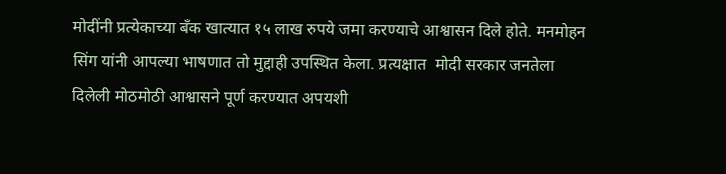मोदींनी प्रत्येकाच्या बँक खात्यात १५ लाख रुपये जमा करण्याचे आश्वासन दिले होते. मनमोहन सिंग यांनी आपल्या भाषणात तो मुद्दाही उपस्थित केला. प्रत्यक्षात  मोदी सरकार जनतेला दिलेली मोठमोठी आश्वासने पूर्ण करण्यात अपयशी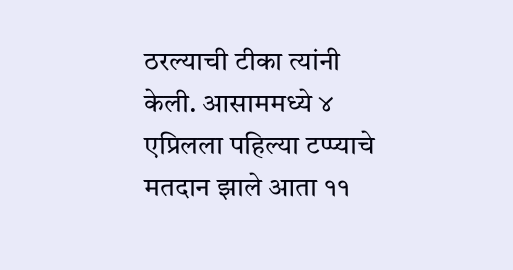ठरल्याची टीका त्यांनी केली. आसाममध्ये ४ एप्रिलला पहिल्या टप्प्याचे मतदान झाले आता ११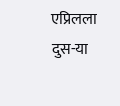एप्रिलला दुस-या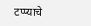टप्प्याचे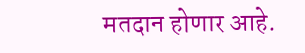मतदान होणार आहे.